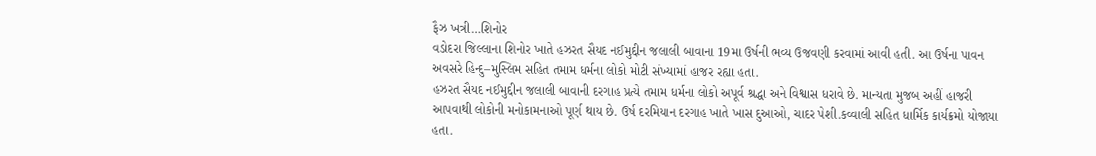ફૈઝ ખત્રી…શિનોર
વડોદરા જિલ્લાના શિનોર ખાતે હઝરત સૈયદ નઈમુદ્દીન જલાલી બાવાના 19મા ઉર્ષની ભવ્ય ઉજવણી કરવામાં આવી હતી. આ ઉર્ષના પાવન અવસરે હિન્દુ–મુસ્લિમ સહિત તમામ ધર્મના લોકો મોટી સંખ્યામાં હાજર રહ્યા હતા.
હઝરત સૈયદ નઈમુદ્દીન જલાલી બાવાની દરગાહ પ્રત્યે તમામ ધર્મના લોકો અપૂર્વ શ્રદ્ધા અને વિશ્વાસ ધરાવે છે. માન્યતા મુજબ અહીં હાજરી આપવાથી લોકોની મનોકામનાઓ પૂર્ણ થાય છે. ઉર્ષ દરમિયાન દરગાહ ખાતે ખાસ દુઆઓ, ચાદર પેશી.કવ્વાલી સહિત ધાર્મિક કાર્યક્રમો યોજાયા હતા.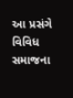આ પ્રસંગે વિવિધ સમાજના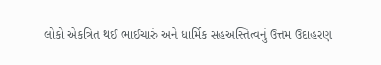લોકો એકત્રિત થઈ ભાઈચારું અને ધાર્મિક સહઅસ્તિત્વનું ઉત્તમ ઉદાહરણ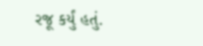રજૂ કર્યું હતું.